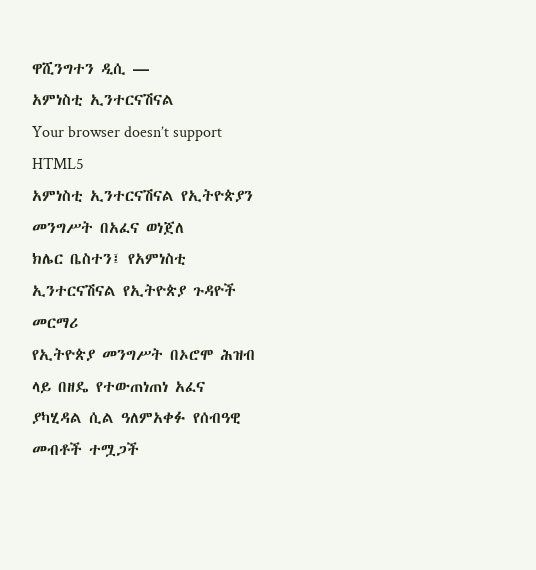ዋሺንግተን ዲሲ —
አምነስቲ ኢንተርናሽናል
Your browser doesn’t support HTML5
አምነስቲ ኢንተርናሽናል የኢትዮጵያን መንግሥት በአፈና ወነጀለ
ክሌር ቤስተን፤ የአምነስቲ ኢንተርናሽናል የኢትዮጵያ ጉዳዮች መርማሪ
የኢትዮጵያ መንግሥት በኦሮሞ ሕዝብ ላይ በዘዴ የተውጠነጠነ አፈና ያካሂዳል ሲል ዓለምአቀፉ የሰብዓዊ መብቶች ተሟጋች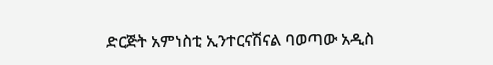ድርጅት አምነስቲ ኢንተርናሽናል ባወጣው አዲስ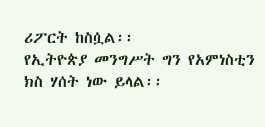ሪፖርት ከስሷል፡፡
የኢትዮጵያ መንግሥት ግን የአምነስቲን ክስ ሃሰት ነው ይላል፡፡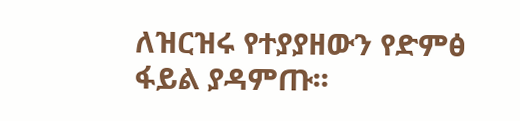ለዝርዝሩ የተያያዘውን የድምፅ ፋይል ያዳምጡ፡፡